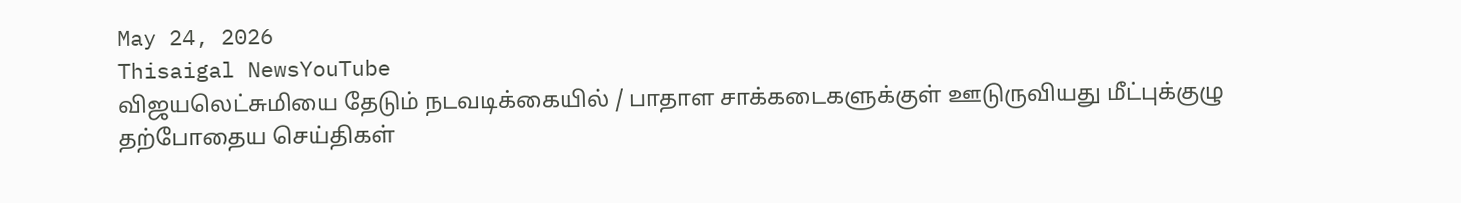May 24, 2026
Thisaigal NewsYouTube
விஜயலெட்சுமியை தேடும் நடவடிக்கையில் / பாதாள சாக்கடைகளுக்குள் ஊடுருவியது மீட்புக்குழு
தற்போதைய செய்திகள்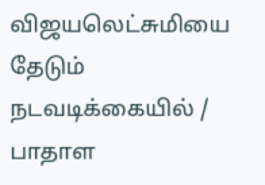விஜயலெட்சுமியை தேடும் நடவடிக்கையில் / பாதாள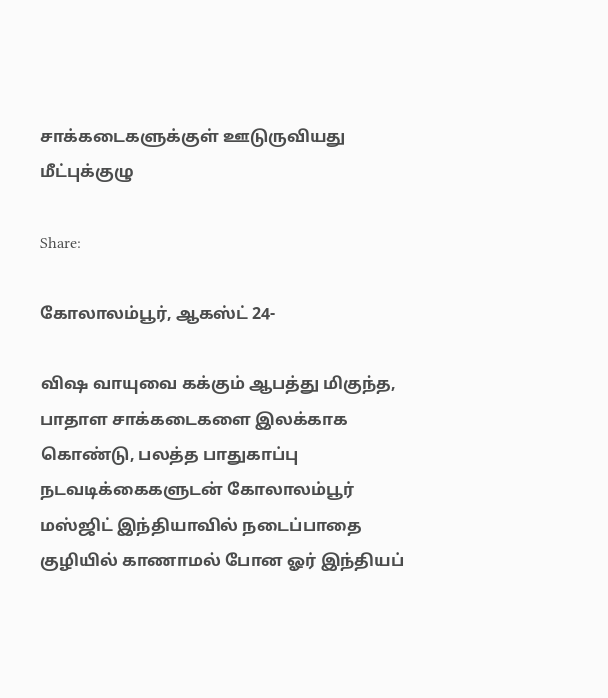சாக்கடைகளுக்குள் ஊடுருவியது மீட்புக்குழு

Share:

கோலாலம்பூர், ஆகஸ்ட் 24-

விஷ வாயுவை கக்கும் ஆபத்து மிகுந்த, பாதாள சாக்கடைகளை இலக்காக கொண்டு, பலத்த பாதுகாப்பு நடவடிக்கைகளுடன் கோலாலம்பூர் மஸ்ஜிட் இந்தியாவில் நடைப்பாதை குழியில் காணாமல் போன ஓர் இந்தியப்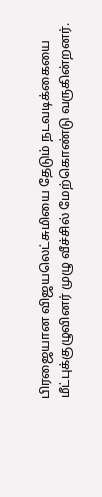பிரஜையான விஜயலெட்சுமியை தேடும் நடவடிக்கையை மீட்புக்குழுவினர் முழு வீச்சில் மேற்கொண்டு வருகின்றனர்.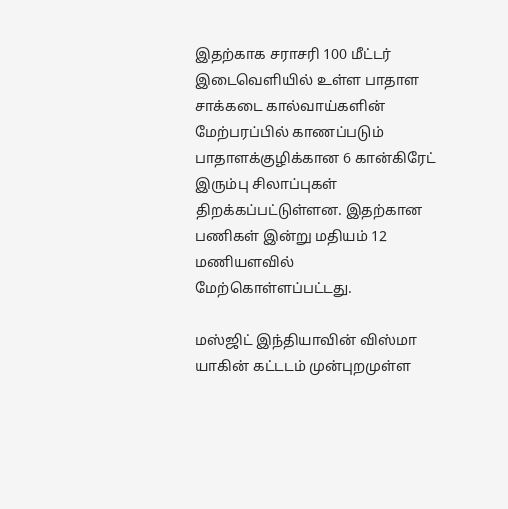இதற்காக சராசரி 100 மீட்டர் இடைவெளியில் உள்ள பாதாள சாக்கடை கால்வாய்களின் மேற்பரப்பில் காணப்படும் பாதாளக்குழிக்கான 6 கான்கிரேட் இரும்பு சிலாப்புகள் திறக்கப்பட்டுள்ளன. இதற்கான பணிகள் இன்று மதியம் 12 மணியளவில் மேற்கொள்ளப்பட்டது.

மஸ்ஜிட் இந்தியாவின் விஸ்மா யாகின் கட்டடம் முன்புறமுள்ள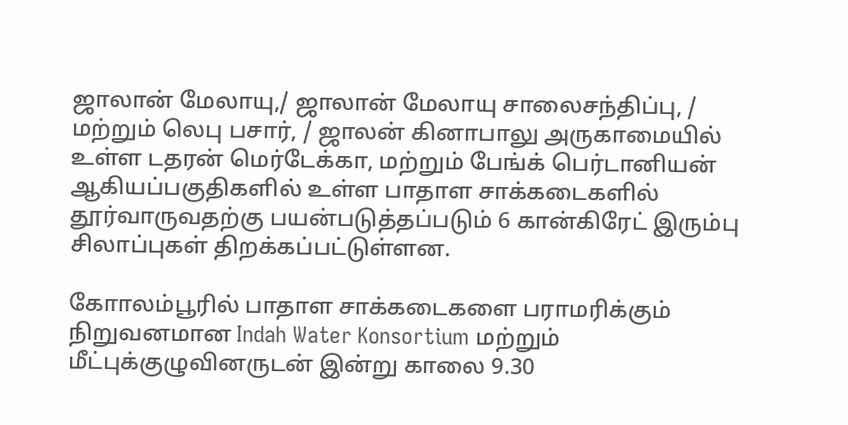ஜாலான் மேலாயு,/ ஜாலான் மேலாயு சாலைசந்திப்பு, / மற்றும் லெபு பசார், / ஜாலன் கினாபாலு அருகாமையில் உள்ள டதரன் மெர்டேக்கா, மற்றும் பேங்க் பெர்டானியன் ஆகியப்பகுதிகளில் உள்ள பாதாள சாக்கடைகளில் தூர்வாருவதற்கு பயன்படுத்தப்படும் 6 கான்கிரேட் இரும்பு சிலாப்புகள் திறக்கப்பட்டுள்ளன.

கோாலம்பூரில் பாதாள சாக்கடைகளை பராமரிக்கும் நிறுவனமான Indah Water Konsortium மற்றும் மீட்புக்குழுவினருடன் இன்று காலை 9.30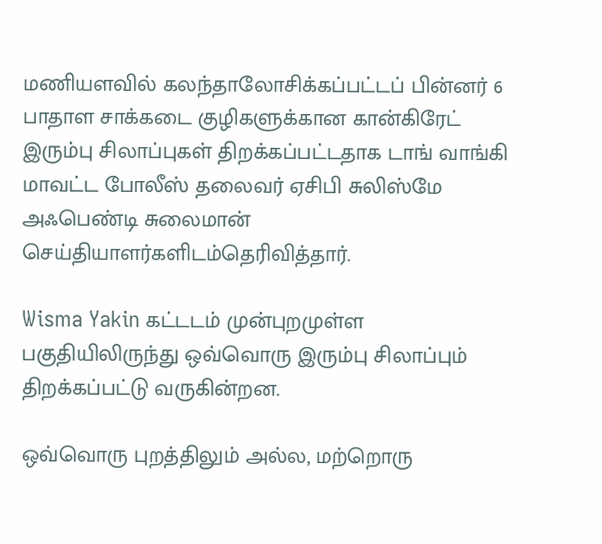மணியளவில் கலந்தாலோசிக்கப்பட்டப் பின்னர் 6 பாதாள சாக்கடை குழிகளுக்கான கான்கிரேட் இரும்பு சிலாப்புகள் திறக்கப்பட்டதாக டாங் வாங்கி மாவட்ட போலீஸ் தலைவர் ஏசிபி சுலிஸ்மே அஃபெண்டி சுலைமான் செய்தியாளர்களிடம்தெரிவித்தார்.

Wisma Yakin கட்டடம் முன்புறமுள்ள பகுதியிலிருந்து ஒவ்வொரு இரும்பு சிலாப்பும் திறக்கப்பட்டு வருகின்றன.

ஒவ்வொரு புறத்திலும் அல்ல, மற்றொரு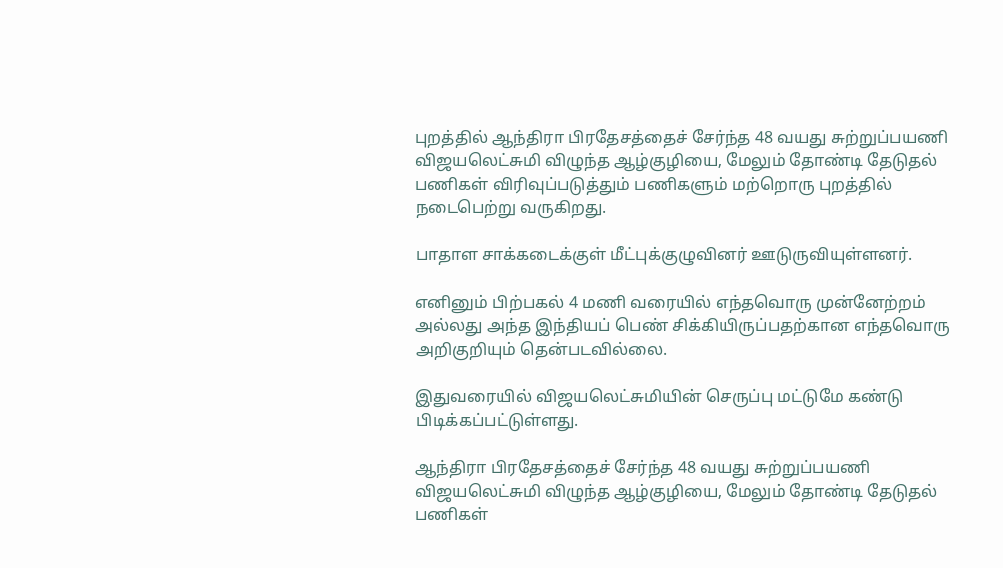புறத்தில் ஆந்திரா பிரதேசத்தைச் சேர்ந்த 48 வயது சுற்றுப்பயணி விஜயலெட்சுமி விழுந்த ஆழ்குழியை, மேலும் தோண்டி தேடுதல் பணிகள் விரிவுப்படுத்தும் பணிகளும் மற்றொரு புறத்தில் நடைபெற்று வருகிறது.

பாதாள சாக்கடைக்குள் மீட்புக்குழுவினர் ஊடுருவியுள்ளனர்.

எனினும் பிற்பகல் 4 மணி வரையில் எந்தவொரு முன்னேற்றம் அல்லது அந்த இந்தியப் பெண் சிக்கியிருப்பதற்கான எந்தவொரு அறிகுறியும் தென்படவில்லை.

இதுவரையில் விஜயலெட்சுமியின் செருப்பு மட்டுமே கண்டு பிடிக்கப்பட்டுள்ளது.

ஆந்திரா பிரதேசத்தைச் சேர்ந்த 48 வயது சுற்றுப்பயணி விஜயலெட்சுமி விழுந்த ஆழ்குழியை, மேலும் தோண்டி தேடுதல் பணிகள்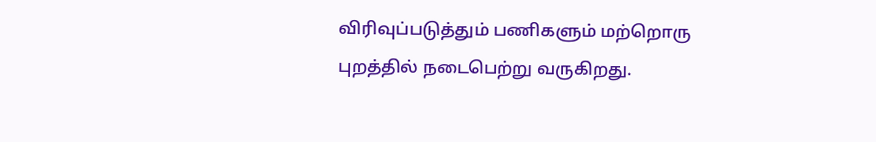விரிவுப்படுத்தும் பணிகளும் மற்றொரு புறத்தில் நடைபெற்று வருகிறது.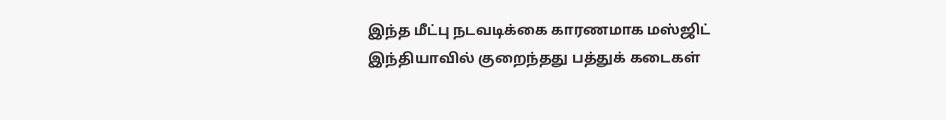இந்த மீட்பு நடவடிக்கை காரணமாக மஸ்ஜிட் இந்தியாவில் குறைந்தது பத்துக் கடைகள்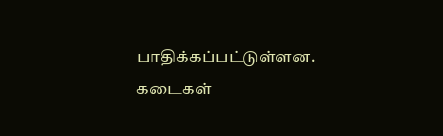பாதிக்கப்பட்டுள்ளன. கடைகள்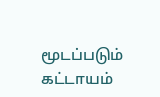மூடப்படும் கட்டாயம்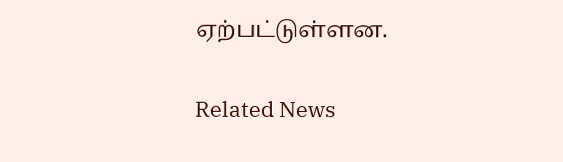ஏற்பட்டுள்ளன.

Related News